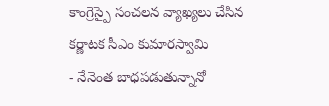కాంగ్రెస్పై సంచలన వ్యాఖ్యలు చేసిన కర్ణాటక సీఎం కుమారస్వామి
- నేనెంత బాధపడుతున్నానో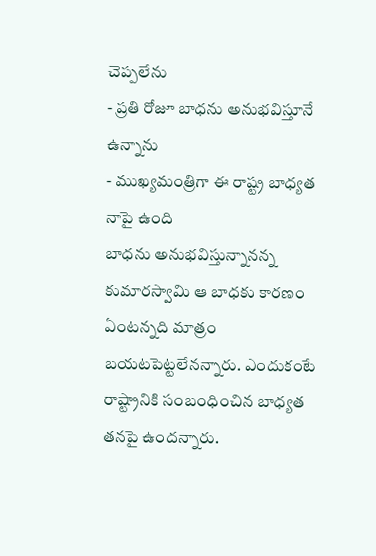చెప్పలేను
- ప్రతి రోజూ బాధను అనుభవిస్తూనే ఉన్నాను
- ముఖ్యమంత్రిగా ఈ రాష్ట్ర బాధ్యత నాపై ఉంది
బాధను అనుభవిస్తున్నానన్న కుమారస్వామి ఆ బాధకు కారణం ఏంటన్నది మాత్రం బయటపెట్టలేనన్నారు. ఎందుకంటే రాష్ట్రానికి సంబంధించిన బాధ్యత తనపై ఉందన్నారు.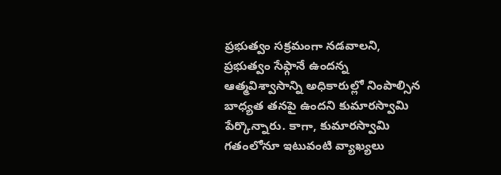ప్రభుత్వం సక్రమంగా నడవాలని, ప్రభుత్వం సేఫ్గానే ఉందన్న ఆత్మవిశ్వాసాన్ని అధికారుల్లో నింపాల్సిన బాధ్యత తనపై ఉందని కుమారస్వామి పేర్కొన్నారు. కాగా, కుమారస్వామి గతంలోనూ ఇటువంటి వ్యాఖ్యలు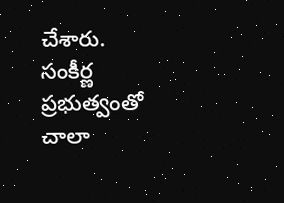చేశారు. సంకీర్ణ ప్రభుత్వంతో చాలా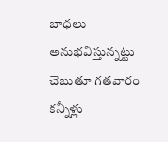బాధలు అనుభవిస్తున్నట్టు చెబుతూ గతవారం కన్నీళ్లు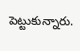పెట్టుకున్నారు.